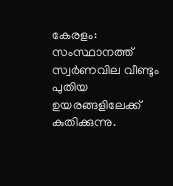കേരളം: സംസ്ഥാനത്ത് സ്വർണവില വീണ്ടും പുതിയ ഉയരങ്ങളിലേക്ക് കുതിക്കുന്നു.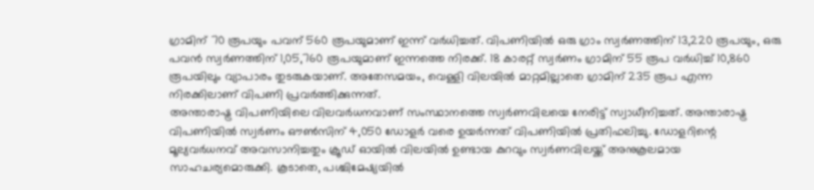ഗ്രാമിന് 70 രൂപയും പവന് 560 രൂപയുമാണ് ഇന്ന് വർധിച്ചത്. വിപണിയിൽ ഒരു ഗ്രാം സ്വർണത്തിന് 13,220 രൂപയും, ഒരു പവൻ സ്വർണത്തിന് 1,05,760 രൂപയുമാണ് ഇന്നത്തെ നിരക്ക്. 18 കാരറ്റ് സ്വർണം ഗ്രാമിന് 55 രൂപ വർധിച്ച് 10,860 രൂപയിലും വ്യാപാരം തുടരുകയാണ്. അതേസമയം, വെള്ളി വിലയിൽ മാറ്റമില്ലാതെ ഗ്രാമിന് 235 രൂപ എന്ന നിരക്കിലാണ് വിപണി പ്രവർത്തിക്കുന്നത്.
അന്താരാഷ്ട്ര വിപണിയിലെ വിലവർധനവാണ് സംസ്ഥാനത്തെ സ്വർണവിലയെ നേരിട്ട് സ്വാധീനിച്ചത്. അന്താരാഷ്ട്ര വിപണിയിൽ സ്വർണം ഔൺസിന് 4,050 ഡോളർ വരെ ഉയർന്നത് വിപണിയിൽ പ്രതിഫലിച്ചു. ഡോളറിന്റെ മൂല്യവർധനവ് അവസാനിച്ചതും ക്രൂഡ് ഓയിൽ വിലയിൽ ഉണ്ടായ കുറവും സ്വർണവിലയ്ക്ക് അനുകൂലമായ സാഹചര്യമൊരുക്കി. കൂടാതെ, പശ്ചിമേഷ്യയിൽ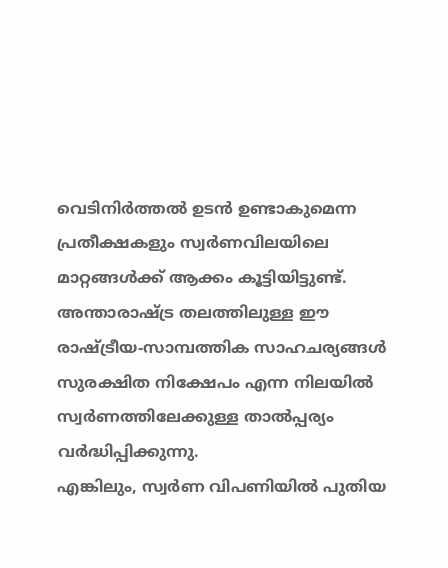വെടിനിർത്തൽ ഉടൻ ഉണ്ടാകുമെന്ന പ്രതീക്ഷകളും സ്വർണവിലയിലെ മാറ്റങ്ങൾക്ക് ആക്കം കൂട്ടിയിട്ടുണ്ട്. അന്താരാഷ്ട്ര തലത്തിലുള്ള ഈ രാഷ്ട്രീയ-സാമ്പത്തിക സാഹചര്യങ്ങൾ സുരക്ഷിത നിക്ഷേപം എന്ന നിലയിൽ സ്വർണത്തിലേക്കുള്ള താൽപ്പര്യം വർദ്ധിപ്പിക്കുന്നു.
എങ്കിലും, സ്വർണ വിപണിയിൽ പുതിയ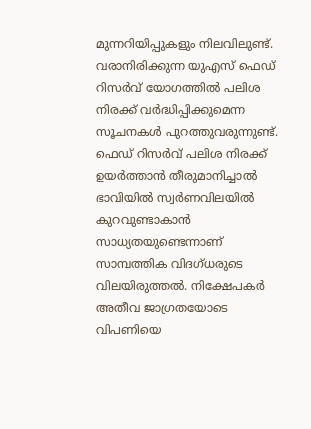മുന്നറിയിപ്പുകളും നിലവിലുണ്ട്. വരാനിരിക്കുന്ന യുഎസ് ഫെഡ് റിസർവ് യോഗത്തിൽ പലിശ നിരക്ക് വർദ്ധിപ്പിക്കുമെന്ന സൂചനകൾ പുറത്തുവരുന്നുണ്ട്. ഫെഡ് റിസർവ് പലിശ നിരക്ക് ഉയർത്താൻ തീരുമാനിച്ചാൽ ഭാവിയിൽ സ്വർണവിലയിൽ കുറവുണ്ടാകാൻ സാധ്യതയുണ്ടെന്നാണ് സാമ്പത്തിക വിദഗ്ധരുടെ വിലയിരുത്തൽ. നിക്ഷേപകർ അതീവ ജാഗ്രതയോടെ വിപണിയെ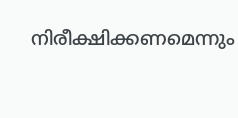നിരീക്ഷിക്കണമെന്നും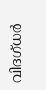വിദഗ്ധർ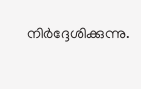നിർദ്ദേശിക്കുന്നു.